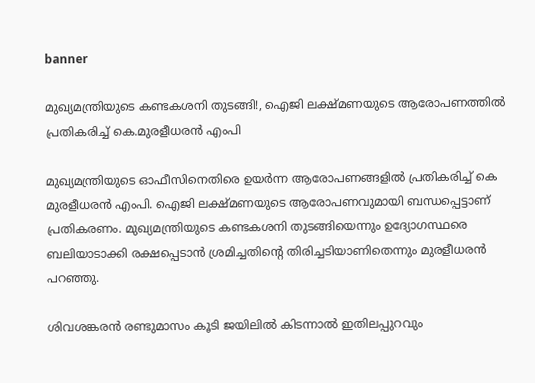banner

മുഖ്യമന്ത്രിയുടെ കണ്ടകശനി തുടങ്ങി!, ഐജി ലക്ഷ്മണയുടെ ആരോപണത്തില്‍ പ്രതികരിച്ച് കെ.മുരളീധരന്‍ എംപി

മുഖ്യമന്ത്രിയുടെ ഓഫീസിനെതിരെ ഉയർന്ന ആരോപണങ്ങളിൽ പ്രതികരിച്ച് കെ മുരളീധരൻ എംപി. ഐജി ലക്ഷ്മണയുടെ ആരോപണവുമായി ബന്ധപ്പെട്ടാണ് പ്രതികരണം. മുഖ്യമന്ത്രിയുടെ കണ്ടകശനി തുടങ്ങിയെന്നും ഉദ്യോഗസ്ഥരെ ബലിയാടാക്കി രക്ഷപ്പെടാൻ ശ്രമിച്ചതിന്‍റെ തിരിച്ചടിയാണിതെന്നും മുരളീധരൻ പറഞ്ഞു.

ശിവശങ്കരൻ രണ്ടുമാസം കൂടി ജയിലിൽ കിടന്നാൽ ഇതിലപ്പുറവും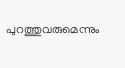പുറത്തുവരുമെന്നും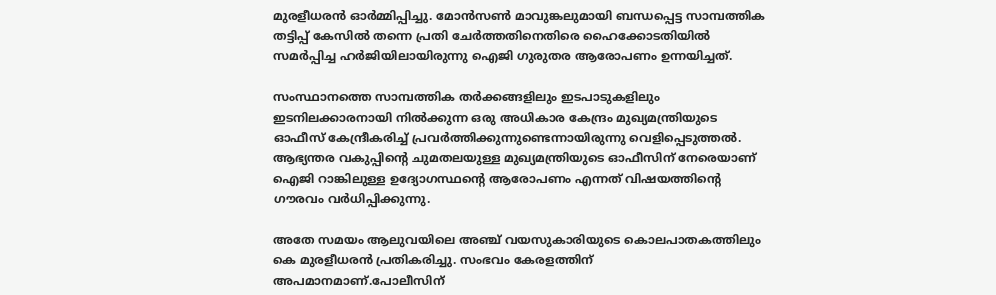മുരളീധരൻ ഓർമ്മിപ്പിച്ചു. മോൻസൺ മാവുങ്കലുമായി ബന്ധപ്പെട്ട സാമ്പത്തിക തട്ടിപ്പ് കേസിൽ തന്നെ പ്രതി ചേർത്തതിനെതിരെ ഹൈക്കോടതിയിൽ സമർപ്പിച്ച ഹർജിയിലായിരുന്നു ഐജി ഗുരുതര ആരോപണം ഉന്നയിച്ചത്.

സംസ്ഥാനത്തെ സാമ്പത്തിക തർക്കങ്ങളിലും ഇടപാടുകളിലും ഇടനിലക്കാരനായി നിൽക്കുന്ന ഒരു അധികാര കേന്ദ്രം മുഖ്യമന്ത്രിയുടെ ഓഫീസ് കേന്ദ്രീകരിച്ച് പ്രവർത്തിക്കുന്നുണ്ടെന്നായിരുന്നു വെളിപ്പെടുത്തല്‍. ആഭ്യന്തര വകുപ്പിന്‍റെ ചുമതലയുള്ള മുഖ്യമന്ത്രിയുടെ ഓഫീസിന് നേരെയാണ് ഐജി റാങ്കിലുള്ള ഉദ്യോഗസ്ഥന്‍റെ ആരോപണം എന്നത് വിഷയത്തിന്റെ ഗൗരവം വർധിപ്പിക്കുന്നു.

അതേ സമയം ആലുവയിലെ അഞ്ച് വയസുകാരിയുടെ കൊലപാതകത്തിലും കെ മുരളീധരൻ പ്രതികരിച്ചു. സംഭവം കേരളത്തിന് അപമാനമാണ്.പോലീസിന്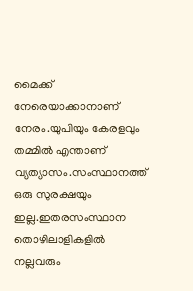മൈക്ക് നേരെയാക്കാനാണ് നേരം.യുപിയും കേരളവും തമ്മിൽ എന്താണ് വ്യത്യാസം.സംസ്ഥാനത്ത് ഒരു സുരക്ഷയും ഇല്ല.ഇതരസംസ്ഥാന തൊഴിലാളികളിൽ നല്ലവരും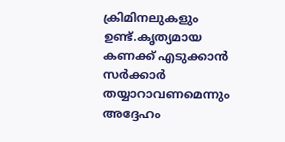ക്രിമിനലുകളും ഉണ്ട്.കൃത്യമായ കണക്ക് എടുക്കാൻ സര്‍ക്കാര്‍ തയ്യാറാവണമെന്നും അദ്ദേഹം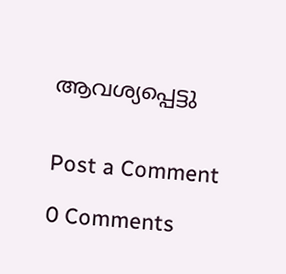ആവശ്യപ്പെട്ടു


Post a Comment

0 Comments